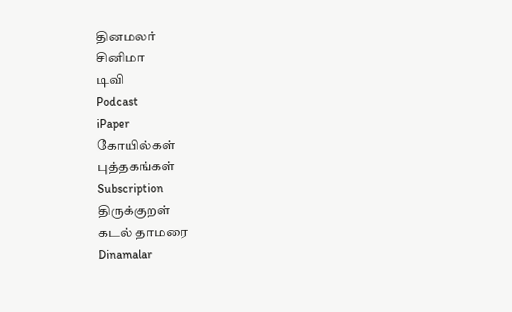தினமலர்
சினிமா
டிவி
Podcast
iPaper
கோயில்கள்
புத்தகங்கள்
Subscription
திருக்குறள்
கடல் தாமரை
Dinamalar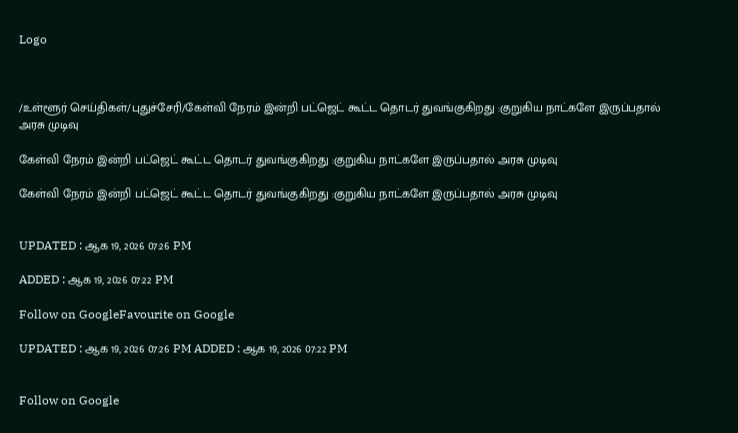Logo



/உள்ளூர் செய்திகள்/புதுச்சேரி/கேள்வி நேரம் இன்றி பட்ஜெட் கூட்ட தொடர் துவங்குகிறது :குறுகிய நாட்களே இருப்பதால் அரசு முடிவு

கேள்வி நேரம் இன்றி பட்ஜெட் கூட்ட தொடர் துவங்குகிறது :குறுகிய நாட்களே இருப்பதால் அரசு முடிவு

கேள்வி நேரம் இன்றி பட்ஜெட் கூட்ட தொடர் துவங்குகிறது :குறுகிய நாட்களே இருப்பதால் அரசு முடிவு


UPDATED : ஆக 19, 2026 07:26 PM

ADDED : ஆக 19, 2026 07:22 PM

Follow on GoogleFavourite on Google

UPDATED : ஆக 19, 2026 07:26 PM ADDED : ஆக 19, 2026 07:22 PM


Follow on Google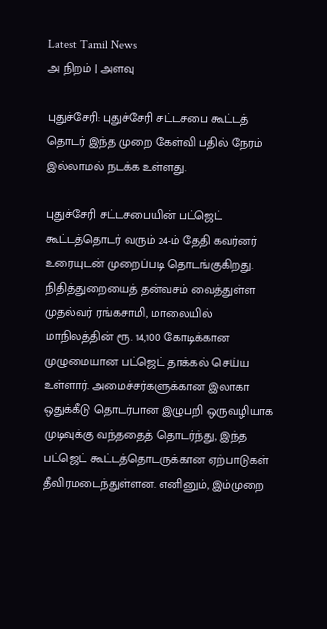Latest Tamil News
அ நிறம் | அளவு

புதுச்சேரி: புதுச்சேரி சட்டசபை கூட்டத் தொடர் இந்த முறை கேள்வி பதில் நேரம் இல்லாமல் நடக்க உள்ளது.

புதுச்சேரி சட்டசபையின் பட்ஜெட் கூட்டத்தொடர் வரும் 24-ம் தேதி கவர்னர் உரையுடன் முறைப்படி தொடங்குகிறது. நிதித்துறையைத் தன்வசம் வைத்துள்ள முதல்வர் ரங்கசாமி, மாலையில் மாநிலத்தின் ரூ. 14,100 கோடிக்கான முழுமையான பட்ஜெட் தாக்கல் செய்ய உள்ளார். அமைச்சர்களுக்கான இலாகா ஒதுக்கீடு தொடர்பான இழுபறி ஒருவழியாக முடிவுக்கு வந்ததைத் தொடர்ந்து, இந்த பட்ஜெட் கூட்டத்தொடருக்கான ஏற்பாடுகள் தீவிரமடைந்துள்ளன. எனினும், இம்முறை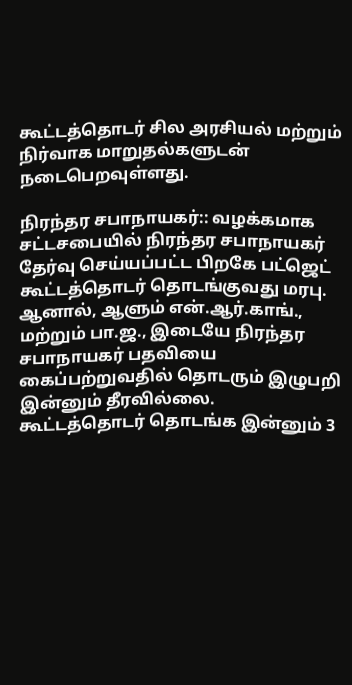கூட்டத்தொடர் சில அரசியல் மற்றும் நிர்வாக மாறுதல்களுடன் நடைபெறவுள்ளது.

நிரந்தர சபாநாயகர்:: வழக்கமாக சட்டசபையில் நிரந்தர சபாநாயகர் தேர்வு செய்யப்பட்ட பிறகே பட்ஜெட் கூட்டத்தொடர் தொடங்குவது மரபு. ஆனால், ஆளும் என்.ஆர்.காங்., மற்றும் பா.ஜ., இடையே நிரந்தர சபாநாயகர் பதவியை கைப்பற்றுவதில் தொடரும் இழுபறி இன்னும் தீரவில்லை. கூட்டத்தொடர் தொடங்க இன்னும் 3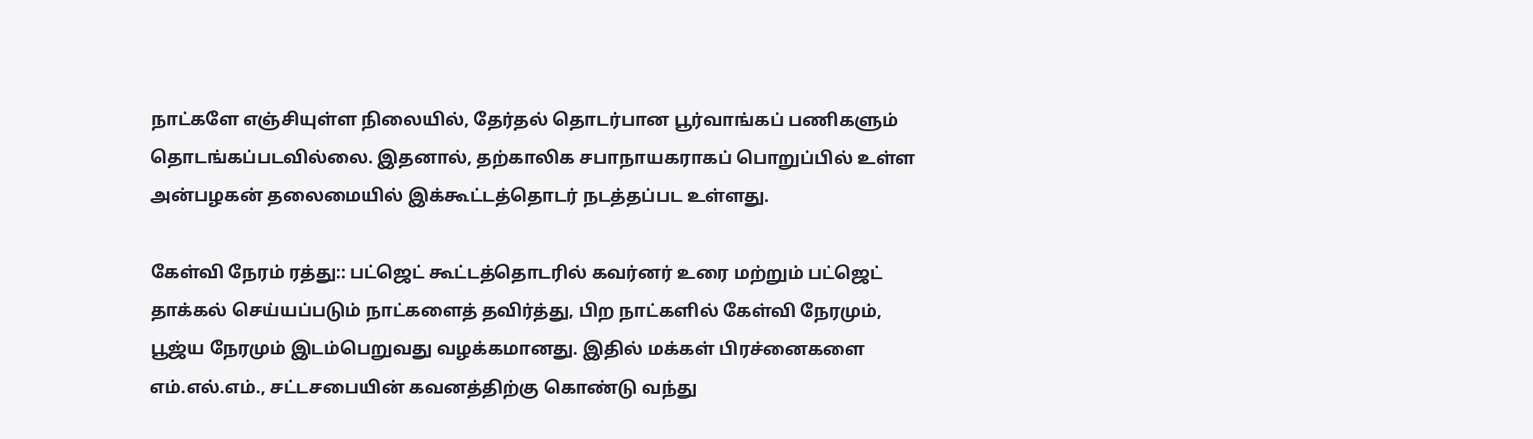நாட்களே எஞ்சியுள்ள நிலையில், தேர்தல் தொடர்பான பூர்வாங்கப் பணிகளும் தொடங்கப்படவில்லை. இதனால், தற்காலிக சபாநாயகராகப் பொறுப்பில் உள்ள அன்பழகன் தலைமையில் இக்கூட்டத்தொடர் நடத்தப்பட உள்ளது.

கேள்வி நேரம் ரத்து:: பட்ஜெட் கூட்டத்தொடரில் கவர்னர் உரை மற்றும் பட்ஜெட் தாக்கல் செய்யப்படும் நாட்களைத் தவிர்த்து, பிற நாட்களில் கேள்வி நேரமும், பூஜ்ய நேரமும் இடம்பெறுவது வழக்கமானது. இதில் மக்கள் பிரச்னைகளை எம்.எல்.எம்., சட்டசபையின் கவனத்திற்கு கொண்டு வந்து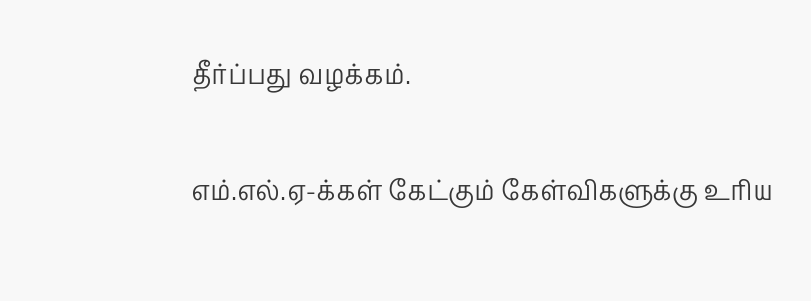தீர்ப்பது வழக்கம்.

எம்.எல்.ஏ-க்கள் கேட்கும் கேள்விகளுக்கு உரிய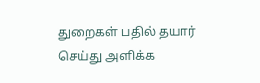துறைகள் பதில் தயார் செய்து அளிக்க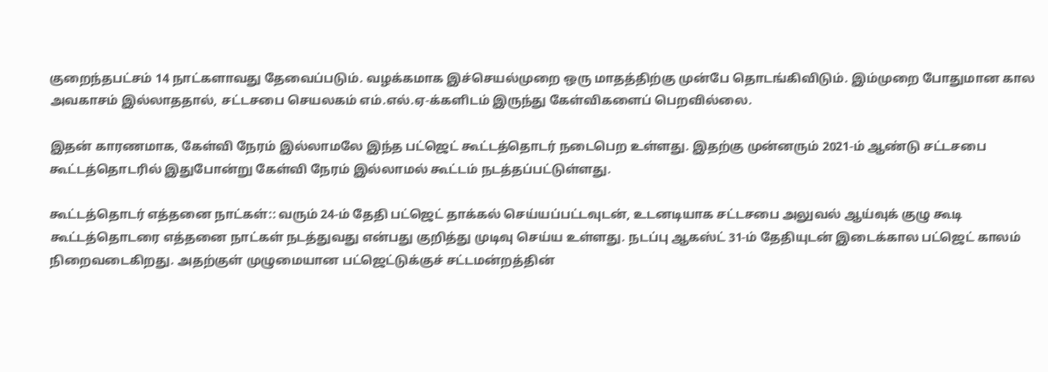குறைந்தபட்சம் 14 நாட்களாவது தேவைப்படும். வழக்கமாக இச்செயல்முறை ஒரு மாதத்திற்கு முன்பே தொடங்கிவிடும். இம்முறை போதுமான கால அவகாசம் இல்லாததால், சட்டசபை செயலகம் எம்.எல்.ஏ-க்களிடம் இருந்து கேள்விகளைப் பெறவில்லை.

இதன் காரணமாக, கேள்வி நேரம் இல்லாமலே இந்த பட்ஜெட் கூட்டத்தொடர் நடைபெற உள்ளது. இதற்கு முன்னரும் 2021-ம் ஆண்டு சட்டசபை கூட்டத்தொடரில் இதுபோன்று கேள்வி நேரம் இல்லாமல் கூட்டம் நடத்தப்பட்டுள்ளது.

கூட்டத்தொடர் எத்தனை நாட்கள்:: வரும் 24-ம் தேதி பட்ஜெட் தாக்கல் செய்யப்பட்டவுடன், உடனடியாக சட்டசபை அலுவல் ஆய்வுக் குழு கூடி கூட்டத்தொடரை எத்தனை நாட்கள் நடத்துவது என்பது குறித்து முடிவு செய்ய உள்ளது. நடப்பு ஆகஸ்ட் 31-ம் தேதியுடன் இடைக்கால பட்ஜெட் காலம் நிறைவடைகிறது. அதற்குள் முழுமையான பட்ஜெட்டுக்குச் சட்டமன்றத்தின்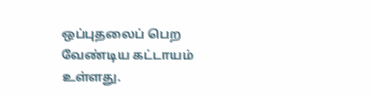ஒப்புதலைப் பெற வேண்டிய கட்டாயம் உள்ளது.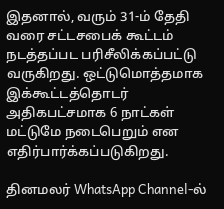இதனால், வரும் 31-ம் தேதி வரை சட்டசபைக் கூட்டம் நடத்தப்பட பரிசீலிக்கப்பட்டு வருகிறது. ஒட்டுமொத்தமாக இக்கூட்டத்தொடர் அதிகபட்சமாக 6 நாட்கள் மட்டுமே நடைபெறும் என எதிர்பார்க்கப்படுகிறது.

தினமலர் WhatsApp Channel-ல்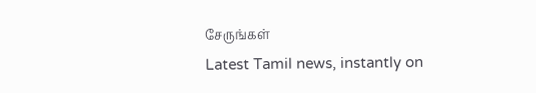சேருங்கள்
Latest Tamil news, instantly on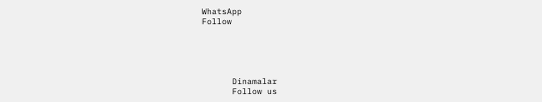WhatsApp
Follow





      Dinamalar
      Follow us